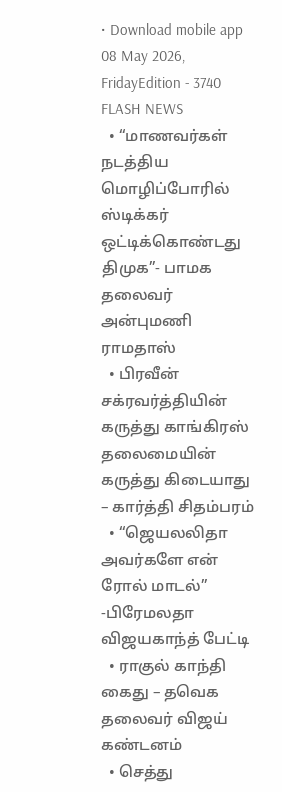• Download mobile app
08 May 2026, FridayEdition - 3740
FLASH NEWS
  • “மாணவர்கள் நடத்திய மொழிப்போரில் ஸ்டிக்கர் ஒட்டிக்கொண்டது திமுக”- பாமக தலைவர் அன்புமணி ராமதாஸ்
  • பிரவீன் சக்ரவர்த்தியின் கருத்து காங்கிரஸ் தலைமையின் கருத்து கிடையாது – கார்த்தி சிதம்பரம்
  • “ஜெயலலிதா அவர்களே என் ரோல் மாடல்” -பிரேமலதா விஜயகாந்த் பேட்டி
  • ராகுல் காந்தி கைது – தவெக தலைவர் விஜய் கண்டனம்
  • செத்து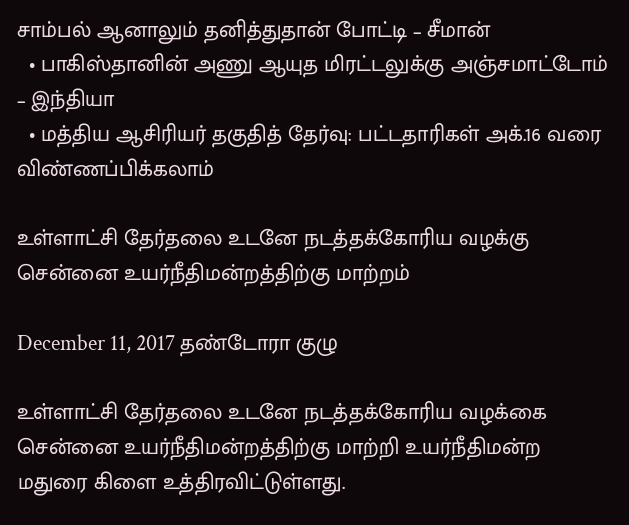சாம்பல் ஆனாலும் தனித்துதான் போட்டி – சீமான்
  • பாகிஸ்தானின் அணு ஆயுத மிரட்டலுக்கு அஞ்சமாட்டோம் – இந்தியா
  • மத்திய ஆசிரியர் தகுதித் தேர்வு: பட்டதாரிகள் அக்.16 வரை விண்ணப்பிக்கலாம்

உள்ளாட்சி தேர்தலை உடனே நடத்தக்கோரிய வழக்கு சென்னை உயர்நீதிமன்றத்திற்கு மாற்றம்

December 11, 2017 தண்டோரா குழு

உள்ளாட்சி தேர்தலை உடனே நடத்தக்கோரிய வழக்கை சென்னை உயர்நீதிமன்றத்திற்கு மாற்றி உயர்நீதிமன்ற மதுரை கிளை உத்திரவிட்டுள்ளது.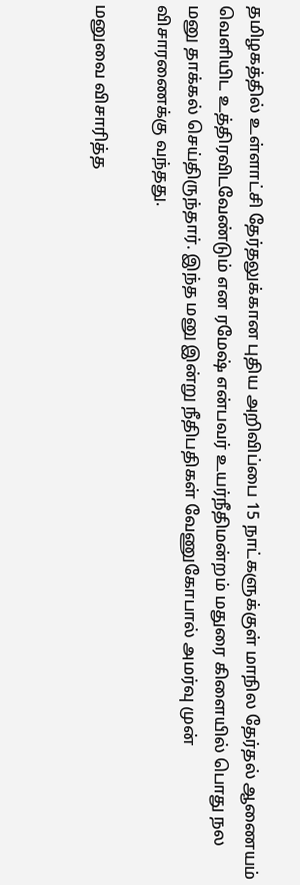தமிழகத்தில் உள்ளாட்சி தேர்தலுக்கான புதிய அறிவிப்பை 15 நாட்களுக்குள் மாநில தேர்தல் ஆணையம் வெளியிட உத்திரவிடவேண்டும் என ரமேஷ் என்பவர் உயர்நீதிமன்றம் மதுரை கிளையில் பொது நல மனு தாக்கல் செய்திருந்தார். இந்த மனு இன்று நீதிபதிகள் வேணுகோபால் அமர்வு முன் விசாரணைக்கு வந்தது.

மனுவை விசாரித்த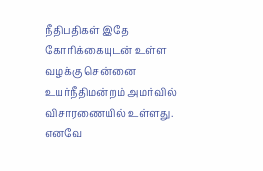நீதிபதிகள் இதே கோரிக்கையுடன் உள்ள வழக்கு சென்னை உயர்நீதிமன்றம் அமர்வில் விசாரணையில் உள்ளது. எனவே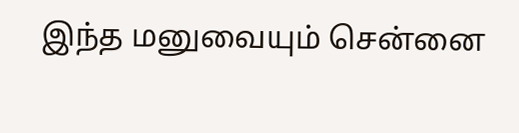இந்த மனுவையும் சென்னை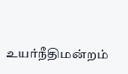உயர்நீதிமன்றம்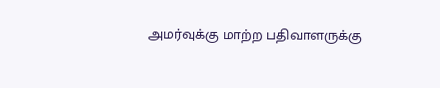அமர்வுக்கு மாற்ற பதிவாளருக்கு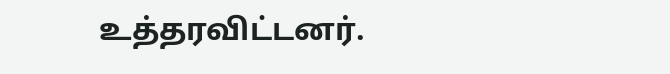உத்தரவிட்டனர்.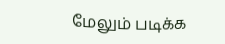மேலும் படிக்க